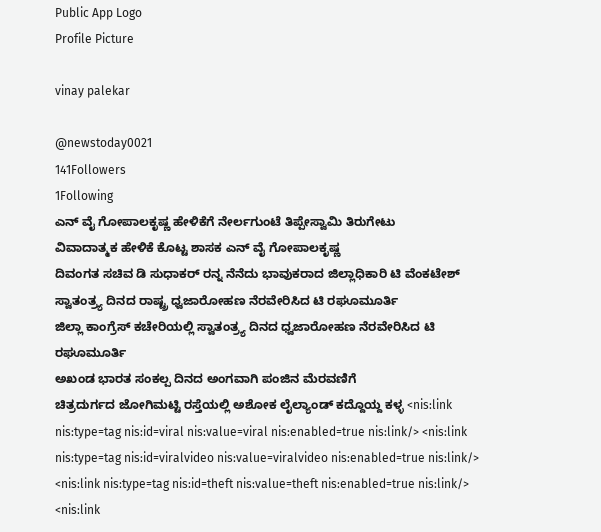Public App Logo
Profile Picture

vinay palekar

@newstoday0021
141Followers
1Following
ಎನ್ ವೈ ಗೋಪಾಲಕೃಷ್ಣ ಹೇಳಿಕೆಗೆ ನೇರ್ಲಗುಂಟೆ ತಿಪ್ಪೇಸ್ವಾಮಿ ತಿರುಗೇಟು
ವಿವಾದಾತ್ಮಕ ಹೇಳಿಕೆ ಕೊಟ್ಟ ಶಾಸಕ ಎನ್ ವೈ ಗೋಪಾಲಕೃಷ್ಣ
ದಿವಂಗತ ಸಚಿವ ಡಿ ಸುಧಾಕರ್ ರನ್ನ ನೆನೆದು ಭಾವುಕರಾದ ಜಿಲ್ಲಾಧಿಕಾರಿ ಟಿ ವೆಂಕಟೇಶ್
ಸ್ವಾತಂತ್ರ್ಯ ದಿನದ ರಾಷ್ಟ್ರ ಧ್ವಜಾರೋಹಣ ನೆರವೇರಿಸಿದ ಟಿ ರಘೂಮೂರ್ತಿ
ಜಿಲ್ಲಾ ಕಾಂಗ್ರೆಸ್ ಕಚೇರಿಯಲ್ಲಿ ಸ್ವಾತಂತ್ರ್ಯ ದಿನದ ಧ್ವಜಾರೋಹಣ ನೆರವೇರಿಸಿದ ಟಿ ರಘೂಮೂರ್ತಿ
ಅಖಂಡ ಭಾರತ‌ ಸಂಕಲ್ಪ ದಿನದ ಅಂಗವಾಗಿ ಪಂಜಿನ ‌ಮೆರವಣಿಗೆ
ಚಿತ್ರದುರ್ಗದ ಜೋಗಿಮಟ್ಟಿ ರಸ್ತೆಯಲ್ಲಿ ಅಶೋಕ ಲೈಲ್ಯಾಂಡ್ ಕದ್ದೊಯ್ದ ಕಳ್ಳ <nis:link nis:type=tag nis:id=viral nis:value=viral nis:enabled=true nis:link/> <nis:link nis:type=tag nis:id=viralvideo nis:value=viralvideo nis:enabled=true nis:link/> <nis:link nis:type=tag nis:id=theft nis:value=theft nis:enabled=true nis:link/> <nis:link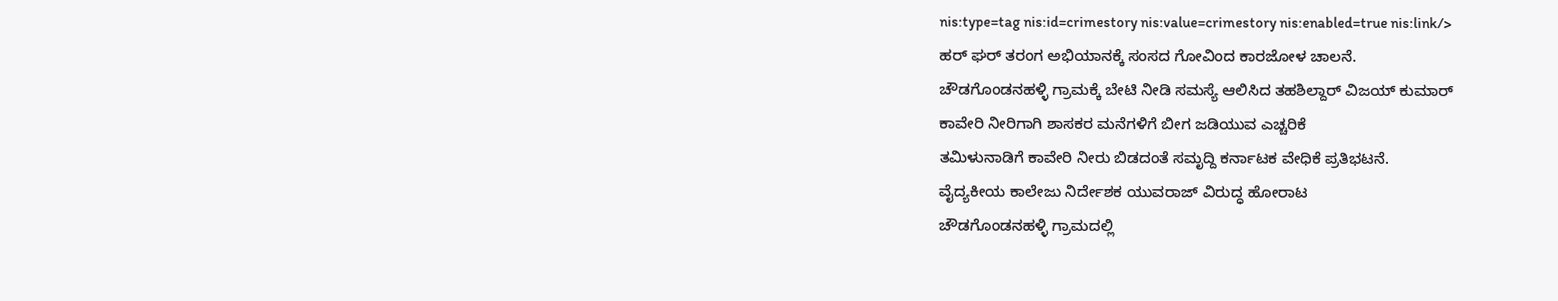nis:type=tag nis:id=crimestory nis:value=crimestory nis:enabled=true nis:link/>
ಹರ್ ಘರ್ ತರಂಗ ಅಭಿಯಾನಕ್ಕೆ ಸಂಸದ ಗೋವಿಂದ ಕಾರಜೋಳ ಚಾಲನೆ.
ಚೌಡಗೊಂಡನಹಳ್ಳಿ ಗ್ರಾಮಕ್ಕೆ ಬೇಟಿ ನೀಡಿ ಸಮಸ್ಯೆ ಆಲಿಸಿದ ತಹಶಿಲ್ದಾರ್ ವಿಜಯ್ ಕುಮಾರ್
ಕಾವೇರಿ ನೀರಿಗಾಗಿ ಶಾಸಕರ ಮನೆಗಳಿಗೆ ಬೀಗ ಜಡಿಯುವ ಎಚ್ಚರಿಕೆ
ತಮಿಳುನಾಡಿಗೆ ಕಾವೇರಿ ನೀರು ಬಿಡದಂತೆ ಸಮೃದ್ದಿ ಕರ್ನಾಟಕ ವೇಧಿಕೆ ಪ್ರತಿಭಟನೆ.
ವೈದ್ಯಕೀಯ ಕಾಲೇಜು ನಿರ್ದೇಶಕ ಯುವರಾಜ್ ವಿರುದ್ಧ ಹೋರಾಟ
ಚೌಡಗೊಂಡನಹಳ್ಳಿ ಗ್ರಾಮದಲ್ಲಿ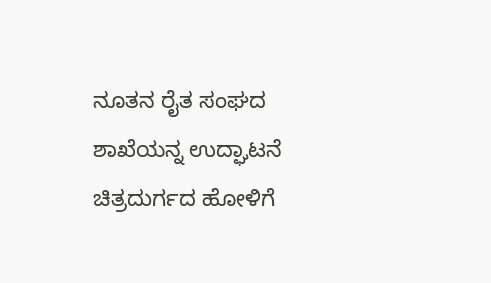ನೂತನ ರೈತ ಸಂಘದ ಶಾಖೆಯನ್ನ ಉದ್ಘಾಟನೆ
ಚಿತ್ರದುರ್ಗದ ಹೋಳಿಗೆ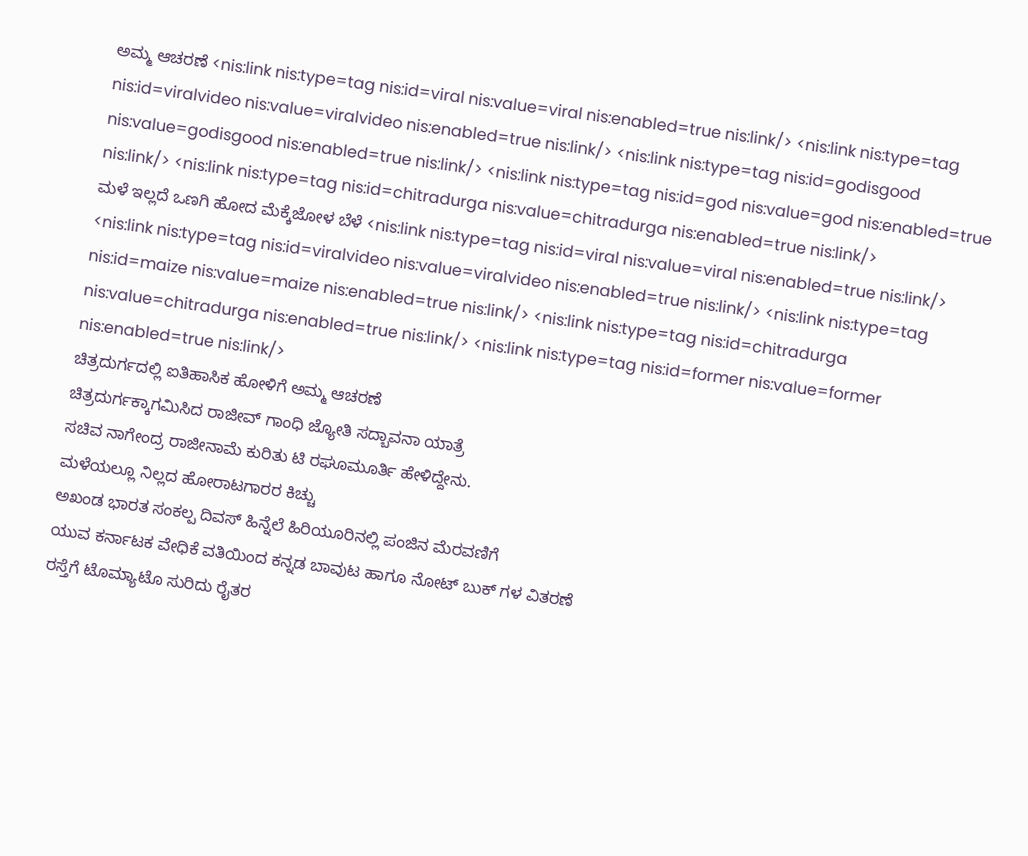ಅಮ್ಮ ಆಚರಣೆ <nis:link nis:type=tag nis:id=viral nis:value=viral nis:enabled=true nis:link/> <nis:link nis:type=tag nis:id=viralvideo nis:value=viralvideo nis:enabled=true nis:link/> <nis:link nis:type=tag nis:id=godisgood nis:value=godisgood nis:enabled=true nis:link/> <nis:link nis:type=tag nis:id=god nis:value=god nis:enabled=true nis:link/> <nis:link nis:type=tag nis:id=chitradurga nis:value=chitradurga nis:enabled=true nis:link/>
ಮಳೆ‌ ಇಲ್ಲದೆ ಒಣಗಿ ಹೋದ ಮೆಕ್ಕೆಜೋಳ ಬೆಳೆ <nis:link nis:type=tag nis:id=viral nis:value=viral nis:enabled=true nis:link/> <nis:link nis:type=tag nis:id=viralvideo nis:value=viralvideo nis:enabled=true nis:link/> <nis:link nis:type=tag nis:id=maize nis:value=maize nis:enabled=true nis:link/> <nis:link nis:type=tag nis:id=chitradurga nis:value=chitradurga nis:enabled=true nis:link/> <nis:link nis:type=tag nis:id=former nis:value=former nis:enabled=true nis:link/>
ಚಿತ್ರದುರ್ಗದಲ್ಲಿ ಐತಿಹಾಸಿಕ ಹೋಳಿಗೆ ಅಮ್ಮ ಆಚರಣೆ
ಚಿತ್ರದುರ್ಗಕ್ಕಾಗಮಿಸಿದ ರಾಜೀವ್ ಗಾಂಧಿ ಜ್ಯೋತಿ ಸದ್ಬಾವನಾ ಯಾತ್ರೆ
ಸಚಿವ ನಾಗೇಂದ್ರ ರಾಜೀನಾಮೆ ಕುರಿತು ಟಿ ರಘೂಮೂರ್ತಿ ಹೇಳಿದ್ದೇನು.
ಮಳೆಯಲ್ಲೂ ನಿಲ್ಲದ ಹೋರಾಟಗಾರರ ಕಿಚ್ಚು
ಅಖಂಡ ಭಾರತ ಸಂಕಲ್ಪ ದಿವಸ್ ಹಿನ್ನೆಲೆ ಹಿರಿಯೂರಿನಲ್ಲಿ ಪಂಜಿನ ಮೆರವಣಿಗೆ
ಯುವ ಕರ್ನಾಟಕ ವೇಧಿಕೆ ವತಿಯಿಂದ ಕನ್ನಡ ಬಾವುಟ ಹಾಗೂ ನೋಟ್ ಬುಕ್ ಗಳ ವಿತರಣೆ
ರಸ್ತೆಗೆ ಟೊಮ್ಯಾಟೊ ಸುರಿದು ರೈತರ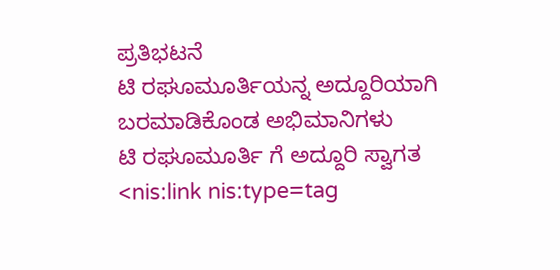ಪ್ರತಿಭಟನೆ
ಟಿ ರಘೂಮೂರ್ತಿಯನ್ನ ಅದ್ದೂರಿಯಾಗಿ ಬರಮಾಡಿಕೊಂಡ ಅಭಿಮಾನಿಗಳು
ಟಿ ರಘೂಮೂರ್ತಿ ಗೆ ಅದ್ದೂರಿ ಸ್ವಾಗತ <nis:link nis:type=tag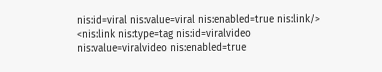nis:id=viral nis:value=viral nis:enabled=true nis:link/> <nis:link nis:type=tag nis:id=viralvideo nis:value=viralvideo nis:enabled=true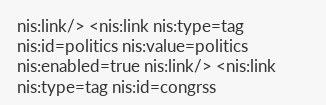nis:link/> <nis:link nis:type=tag nis:id=politics nis:value=politics nis:enabled=true nis:link/> <nis:link nis:type=tag nis:id=congrss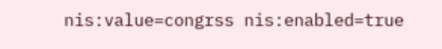nis:value=congrss nis:enabled=true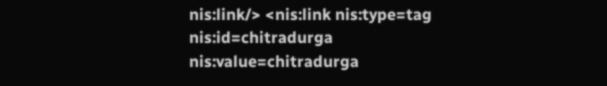nis:link/> <nis:link nis:type=tag nis:id=chitradurga nis:value=chitradurga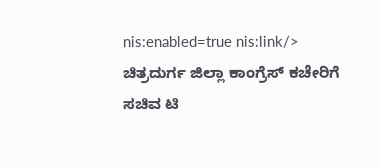nis:enabled=true nis:link/>
ಚಿತ್ರದುರ್ಗ ಜಿಲ್ಲಾ ಕಾಂಗ್ರೆಸ್ ಕಚೇರಿಗೆ ಸಚಿವ ಟಿ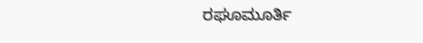ರಘೂಮೂರ್ತಿ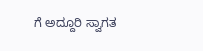ಗೆ ಅದ್ದೂರಿ ಸ್ವಾಗತ